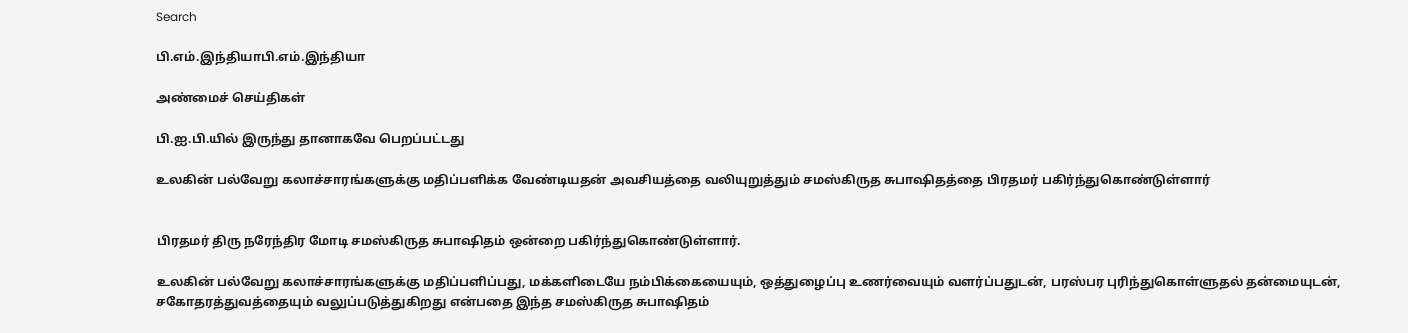Search

பி.எம்.இந்தியாபி.எம்.இந்தியா

அண்மைச் செய்திகள்

பி.ஐ.பி.யில் இருந்து தானாகவே பெறப்பட்டது

உலகின் பல்வேறு கலாச்சாரங்களுக்கு மதிப்பளிக்க வேண்டியதன் அவசியத்தை வலியுறுத்தும் சமஸ்கிருத சுபாஷிதத்தை பிரதமர் பகிர்ந்துகொண்டுள்ளார்


பிரதமர் திரு நரேந்திர மோடி சமஸ்கிருத சுபாஷிதம் ஒன்றை பகிர்ந்துகொண்டுள்ளார்.

உலகின் பல்வேறு கலாச்சாரங்களுக்கு மதிப்பளிப்பது, மக்களிடையே நம்பிக்கையையும், ஒத்துழைப்பு உணர்வையும் வளர்ப்பதுடன், பரஸ்பர புரிந்துகொள்ளுதல் தன்மையுடன், சகோதரத்துவத்தையும் வலுப்படுத்துகிறது என்பதை இந்த சமஸ்கிருத சுபாஷிதம்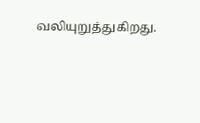வலியுறுத்துகிறது.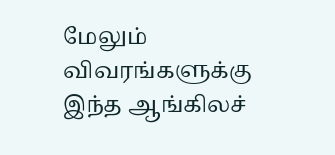மேலும் விவரங்களுக்கு இந்த ஆங்கிலச்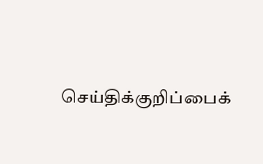செய்திக்குறிப்பைக்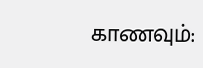காணவும்: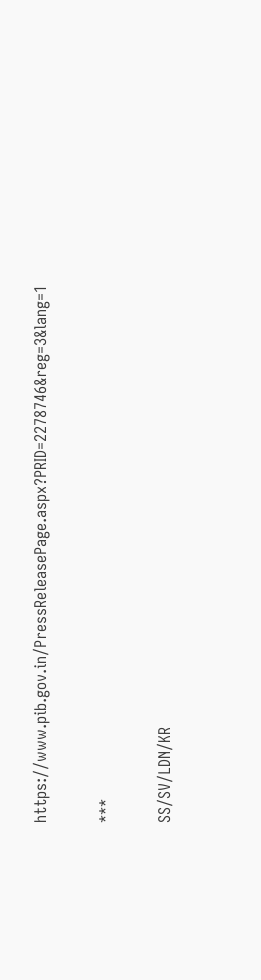https://www.pib.gov.in/PressReleasePage.aspx?PRID=2278746&reg=3&lang=1

***

SS/SV/LDN/KR